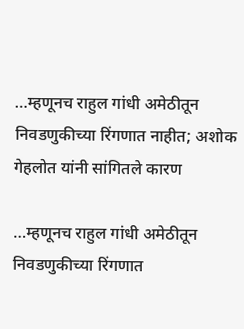…म्हणूनच राहुल गांधी अमेठीतून निवडणुकीच्या रिंगणात नाहीत; अशोक गेहलोत यांनी सांगितले कारण

…म्हणूनच राहुल गांधी अमेठीतून निवडणुकीच्या रिंगणात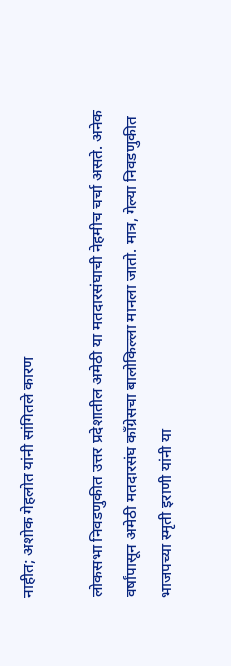नाहीत; अशोक गेहलोत यांनी सांगितले कारण

लोकसभा निवडणुकीत उत्तर प्रदेशातील अमेठी या मतदारसंघाची नेहमीच चर्चा असते. अनेक वर्षांपासून अमेठी मतदारसंघ काँग्रेसचा बालोकिल्ला मानला जातो. मात्र, गेल्या निवडणुकीत भाजपच्या स्मृती इराणी यांनी या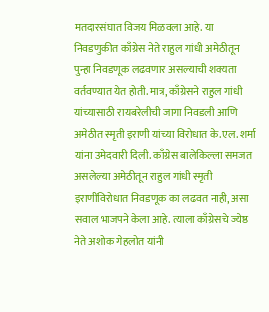मतदारसंघात विजय मिळवला आहे. या निवडणुकीत काँग्रेस नेते राहुल गांधी अमेठीतून पुन्हा निवडणूक लढवणार असल्याची शक्यता वर्तवण्यात येत होती. मात्र, काँग्रेसने राहुल गांधी यांच्यासाठी रायबरेलीची जागा निवडली आणि अमेठीत स्मृती इराणी यांच्या विरोधात के.एल. शर्मा यांना उमेदवारी दिली. काँग्रेस बालेकिल्ला समजत असलेल्या अमेठीतून राहुल गांधी स्मृती इराणींविरोधात निवडणूक का लढवत नाही, असा सवाल भाजपने केला आहे. त्याला काँग्रेसचे ज्येष्ठ नेते अशोक गेहलोत यांनी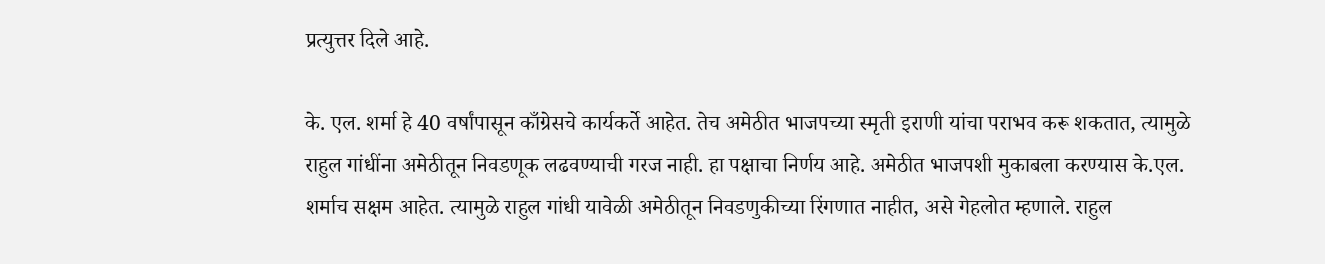प्रत्युत्तर दिले आहे.

के. एल. शर्मा हे 40 वर्षांपासून काँग्रेसचे कार्यकर्ते आहेत. तेच अमेठीत भाजपच्या स्मृती इराणी यांचा पराभव करू शकतात, त्यामुळे राहुल गांधींना अमेठीतून निवडणूक लढवण्याची गरज नाही. हा पक्षाचा निर्णय आहे. अमेठीत भाजपशी मुकाबला करण्यास के.एल. शर्माच सक्षम आहेत. त्यामुळे राहुल गांधी यावेळी अमेठीतून निवडणुकीच्या रिंगणात नाहीत, असे गेहलोत म्हणाले. राहुल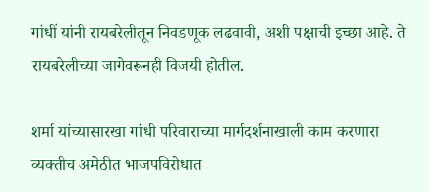गांधीं यांनी रायबरेलीतून निवडणूक लढवावी, अशी पक्षाची इच्छा आहे. ते रायबरेलीच्या जागेवरूनही विजयी होतील.

शर्मा यांच्यासारखा गांधी परिवाराच्या मार्गदर्शनाखाली काम करणारा व्यक्तीच अमेठीत भाजपविरोधात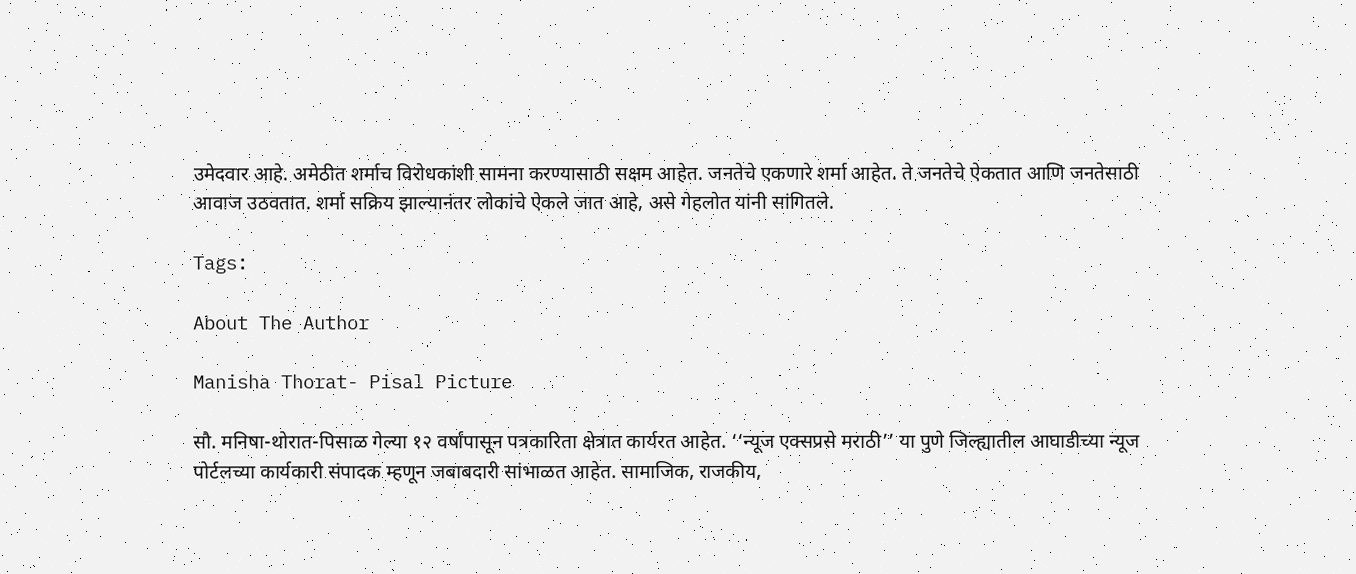उमेदवार आहे. अमेठीत शर्माच विरोधकांशी सामना करण्यासाठी सक्षम आहेत. जनतेचे एकणारे शर्मा आहेत. ते जनतेचे ऐकतात आणि जनतेसाठी आवाज उठवतात. शर्मा सक्रिय झाल्यानंतर लोकांचे ऐकले जात आहे, असे गेहलोत यांनी सांगितले.

Tags:

About The Author

Manisha Thorat- Pisal Picture

सौ. मनिषा-थोरात-पिसाळ गेल्या १२ वर्षांपासून पत्रकारिता क्षेत्रात कार्यरत आहेत. ‘‘न्यूज एक्सप्रसे मराठी’’ या पुणे जिल्ह्यातील आघाडीच्या न्यूज पोर्टलच्या कार्यकारी संपादक म्हणून जबाबदारी सांभाळत आहेत. सामाजिक, राजकीय,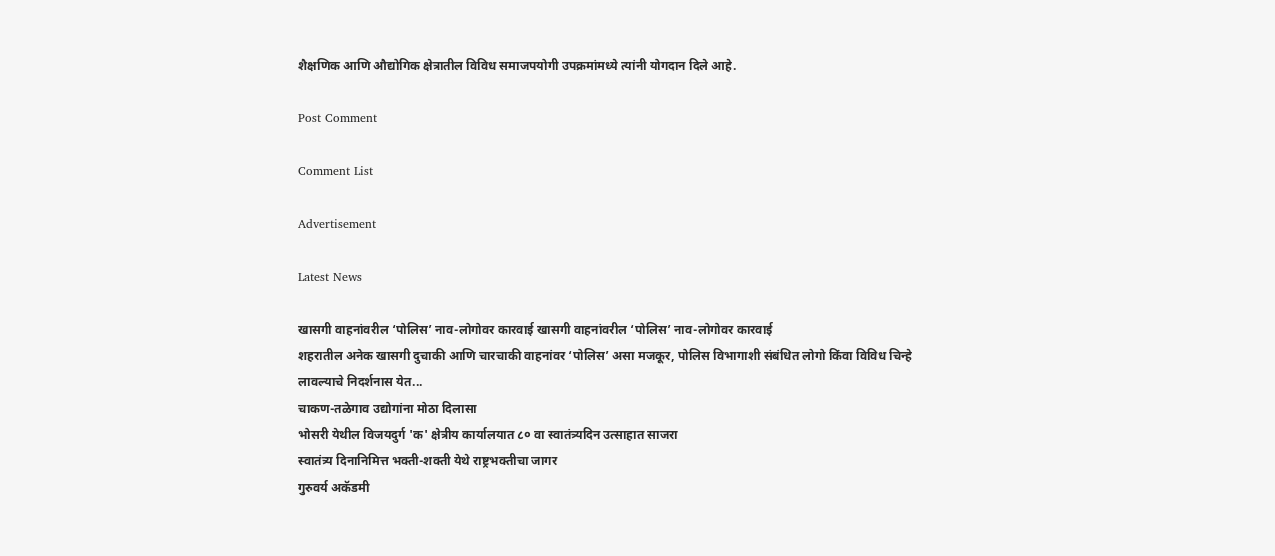शैक्षणिक आणि औद्योगिक क्षेत्रातील विविध समाजपयोगी उपक्रमांमध्ये त्यांनी योगदान दिले आहे.

Post Comment

Comment List

Advertisement

Latest News

खासगी वाहनांवरील ‘पोलिस’ नाव-लोगोवर कारवाई खासगी वाहनांवरील ‘पोलिस’ नाव-लोगोवर कारवाई
शहरातील अनेक खासगी दुचाकी आणि चारचाकी वाहनांवर ‘पोलिस’ असा मजकूर, पोलिस विभागाशी संबंधित लोगो किंवा विविध चिन्हे लावल्याचे निदर्शनास येत...
चाकण-तळेगाव उद्योगांना मोठा दिलासा
भोसरी येथील विजयदुर्ग 'क' क्षेत्रीय कार्यालयात ८० वा स्वातंत्र्यदिन उत्साहात साजरा
स्वातंत्र्य दिनानिमित्त भक्ती-शक्ती येथे राष्ट्रभक्तीचा जागर
गुरुवर्य अकॅडमी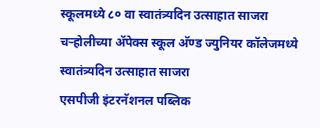स्कूलमध्ये ८० वा स्वातंत्र्यदिन उत्साहात साजरा
चऱ्होलीच्या अ‍ॅपेक्स स्कूल अ‍ॅण्ड ज्युनियर कॉलेजमध्ये स्वातंत्र्यदिन उत्साहात साजरा
एसपीजी इंटरनॅशनल पब्लिक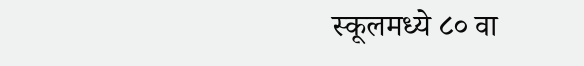स्कूलमध्ये ८० वा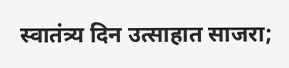स्वातंत्र्य दिन उत्साहात साजरा;